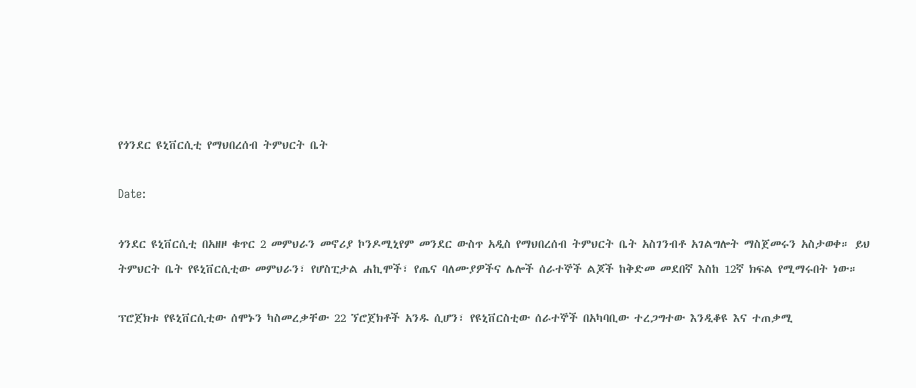የጎንደር ዩኒቨርሲቲ የማህበረሰብ ትምህርት ቤት

Date:

ጎንደር ዩኒቨርሲቲ በአዘዞ ቁጥር 2 መምህራን መኖሪያ ኮንዶሚኒየም መንደር ውስጥ አዲስ የማህበረሰብ ትምህርት ቤት አስገንብቶ አገልግሎት ማስጀመሩን አስታወቀ። ይህ ትምህርት ቤት የዩኒቨርሲቲው መምህራን፣ የሆስፒታል ሐኪሞች፣ የጤና ባለሙያዎችና ሌሎች ሰራተኞች ልጆች ከቅድመ መደበኛ እስከ 12ኛ ክፍል የሚማሩበት ነው።

ፕሮጀክቱ የዩኒቨርሲቲው ሰሞኑን ካስመረቃቸው 22 ኘሮጀክቶች አንዱ ሲሆን፣ የዩኒቨርስቲው ሰራተኞች በአካባቢው ተረጋግተው እንዲቆዩ እና ተጠቃሚ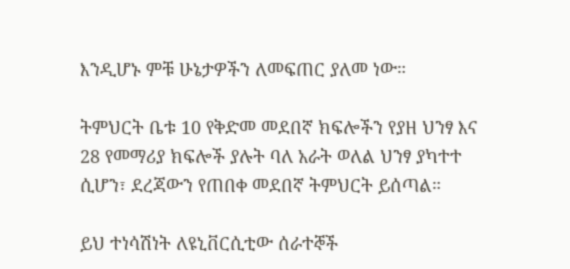እንዲሆኑ ምቹ ሁኔታዎችን ለመፍጠር ያለመ ነው።

ትምህርት ቤቱ 10 የቅድመ መደበኛ ክፍሎችን የያዘ ህንፃ እና 28 የመማሪያ ክፍሎች ያሉት ባለ አራት ወለል ህንፃ ያካተተ ሲሆን፣ ደረጃውን የጠበቀ መደበኛ ትምህርት ይሰጣል።

ይህ ተነሳሽነት ለዩኒቨርሲቲው ሰራተኞች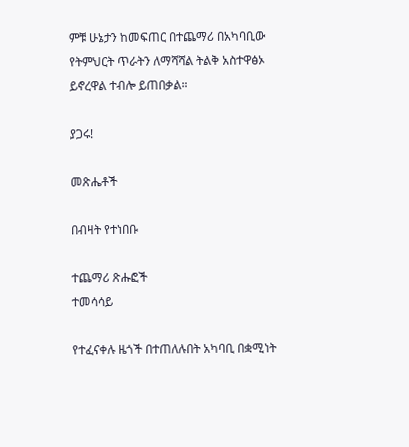ምቹ ሁኔታን ከመፍጠር በተጨማሪ በአካባቢው የትምህርት ጥራትን ለማሻሻል ትልቅ አስተዋፅኦ ይኖረዋል ተብሎ ይጠበቃል።

ያጋሩ!

መጽሔቶች

በብዛት የተነበቡ

ተጨማሪ ጽሑፎች
ተመሳሳይ

የተፈናቀሉ ዜጎች በተጠለሉበት አካባቢ በቋሚነት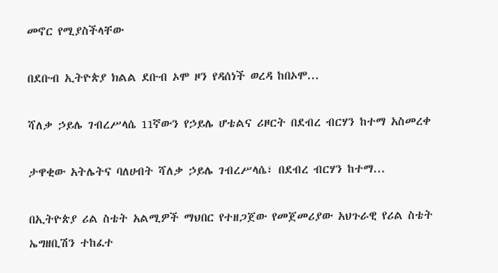መኖር የሚያስችላቸው

በደቡብ ኢትዮጵያ ክልል ደቡብ ኦሞ ዞን የዳሰነች ወረዳ ከበኦሞ...

ሻለቃ ኃይሌ ገብረሥላሴ 11ኛውን የኃይሌ ሆቴልና ሪዞርት በደብረ ብርሃን ከተማ አስመረቀ

ታዋቂው አትሌትና ባለሀብት ሻለቃ ኃይሌ ገብረሥላሴ፣ በደብረ ብርሃን ከተማ...

በኢትዮጵያ ሪል ስቴት አልሚዎች ማህበር የተዘጋጀው የመጀመሪያው አህጉራዊ የሪል ስቴት ኤግዘቢሽን ተከፈተ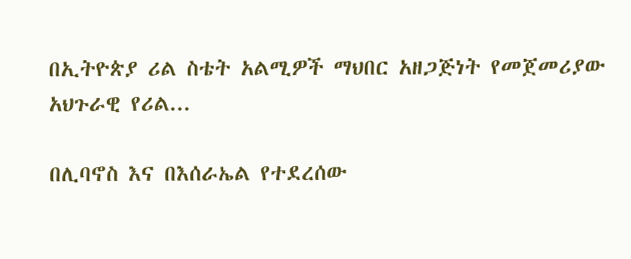በኢትዮጵያ ሪል ስቴት አልሚዎች ማህበር አዘጋጅነት የመጀመሪያው አህጉራዊ የሪል...

በሊባኖስ እና በእሰራኤል የተደረሰው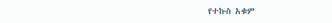የተኩስ አቁም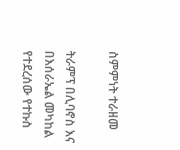ስምምነት ተራዘመ

ትራምፕ በሊባኖስ እና በእሰራኤል መካከል የተደረሰው የተኩስ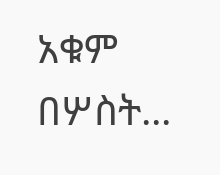አቁም በሦስት...